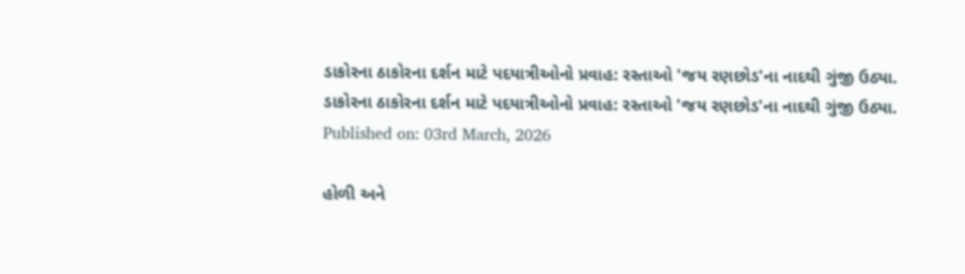ડાકોરના ઠાકોરના દર્શન માટે પદયાત્રીઓનો પ્રવાહ: રસ્તાઓ 'જય રણછોડ'ના નાદથી ગુંજી ઉઠ્યા.
ડાકોરના ઠાકોરના દર્શન માટે પદયાત્રીઓનો પ્રવાહ: રસ્તાઓ 'જય રણછોડ'ના નાદથી ગુંજી ઉઠ્યા.
Published on: 03rd March, 2026

હોળી અને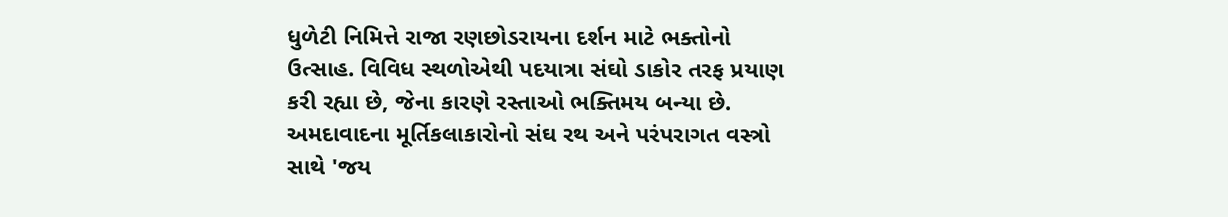ધુળેટી નિમિત્તે રાજા રણછોડરાયના દર્શન માટે ભક્તોનો ઉત્સાહ. વિવિધ સ્થળોએથી પદયાત્રા સંઘો ડાકોર તરફ પ્રયાણ કરી રહ્યા છે, જેના કારણે રસ્તાઓ ભક્તિમય બન્યા છે. અમદાવાદના મૂર્તિકલાકારોનો સંઘ રથ અને પરંપરાગત વસ્ત્રો સાથે 'જય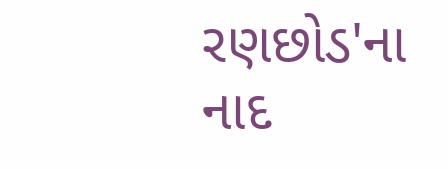રણછોડ'ના નાદ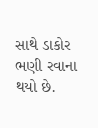સાથે ડાકોર ભણી રવાના થયો છે.